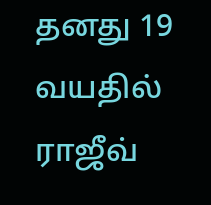தனது 19 வயதில் ராஜீவ்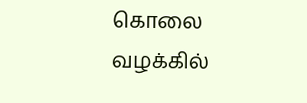கொலை வழக்கில்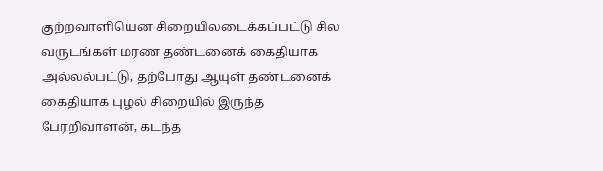குற்றவாளியென சிறையிலடைக்கப்பட்டு சில வருடங்கள் மரண தண்டனைக் கைதியாக அல்லல்பட்டு, தற்போது ஆயுள் தண்டனைக் கைதியாக புழல் சிறையில் இருந்த பேரறிவாளன், கடந்த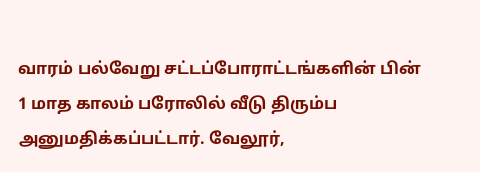வாரம் பல்வேறு சட்டப்போராட்டங்களின் பின் 1 மாத காலம் பரோலில் வீடு திரும்ப அனுமதிக்கப்பட்டார். வேலூர்,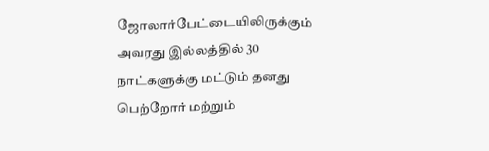ஜோலார்பேட்டையிலிருக்கும் அவரது இல்லத்தில் 30 நாட்களுக்கு மட்டும் தனது பெற்றோர் மற்றும்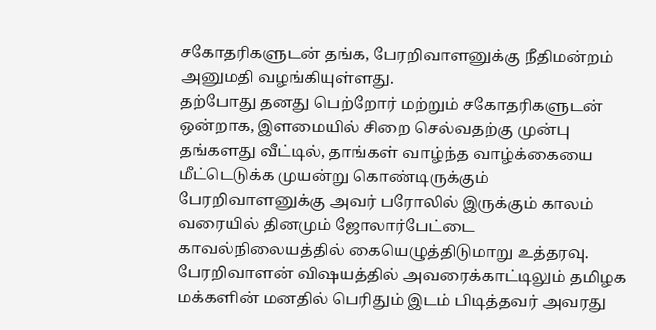சகோதரிகளுடன் தங்க, பேரறிவாளனுக்கு நீதிமன்றம் அனுமதி வழங்கியுள்ளது.
தற்போது தனது பெற்றோர் மற்றும் சகோதரிகளுடன் ஒன்றாக, இளமையில் சிறை செல்வதற்கு முன்பு தங்களது வீட்டில், தாங்கள் வாழ்ந்த வாழ்க்கையை மீட்டெடுக்க முயன்று கொண்டிருக்கும் பேரறிவாளனுக்கு அவர் பரோலில் இருக்கும் காலம் வரையில் தினமும் ஜோலார்பேட்டை காவல்நிலையத்தில் கையெழுத்திடுமாறு உத்தரவு.
பேரறிவாளன் விஷயத்தில் அவரைக்காட்டிலும் தமிழக மக்களின் மனதில் பெரிதும் இடம் பிடித்தவர் அவரது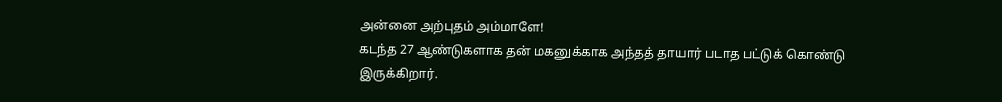அன்னை அற்புதம் அம்மாளே!
கடந்த 27 ஆண்டுகளாக தன் மகனுக்காக அந்தத் தாயார் படாத பட்டுக் கொண்டு இருக்கிறார்.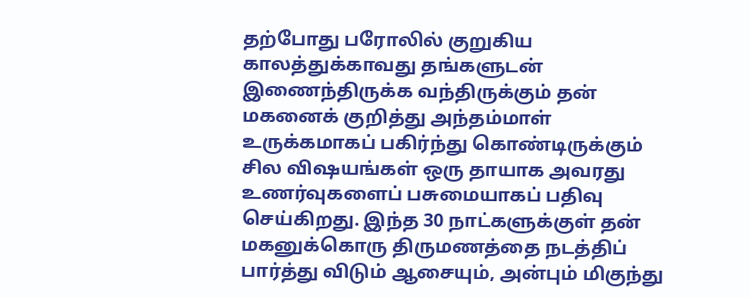தற்போது பரோலில் குறுகிய காலத்துக்காவது தங்களுடன் இணைந்திருக்க வந்திருக்கும் தன் மகனைக் குறித்து அந்தம்மாள் உருக்கமாகப் பகிர்ந்து கொண்டிருக்கும் சில விஷயங்கள் ஒரு தாயாக அவரது உணர்வுகளைப் பசுமையாகப் பதிவு செய்கிறது. இந்த 30 நாட்களுக்குள் தன் மகனுக்கொரு திருமணத்தை நடத்திப் பார்த்து விடும் ஆசையும், அன்பும் மிகுந்து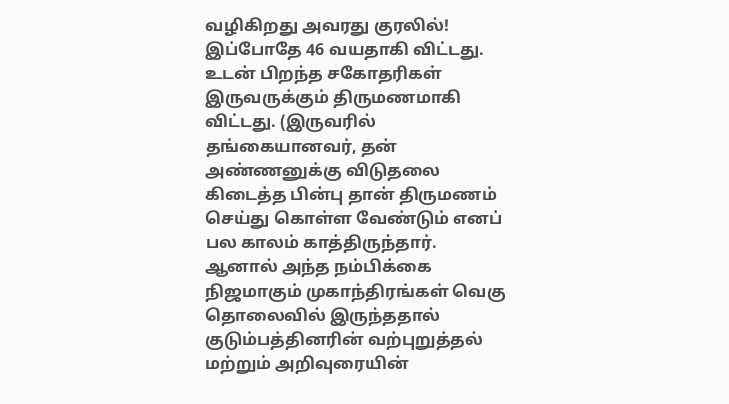வழிகிறது அவரது குரலில்!
இப்போதே 46 வயதாகி விட்டது. உடன் பிறந்த சகோதரிகள் இருவருக்கும் திருமணமாகி விட்டது. (இருவரில் தங்கையானவர், தன் அண்ணனுக்கு விடுதலை கிடைத்த பின்பு தான் திருமணம் செய்து கொள்ள வேண்டும் எனப் பல காலம் காத்திருந்தார். ஆனால் அந்த நம்பிக்கை நிஜமாகும் முகாந்திரங்கள் வெகு தொலைவில் இருந்ததால் குடும்பத்தினரின் வற்புறுத்தல் மற்றும் அறிவுரையின்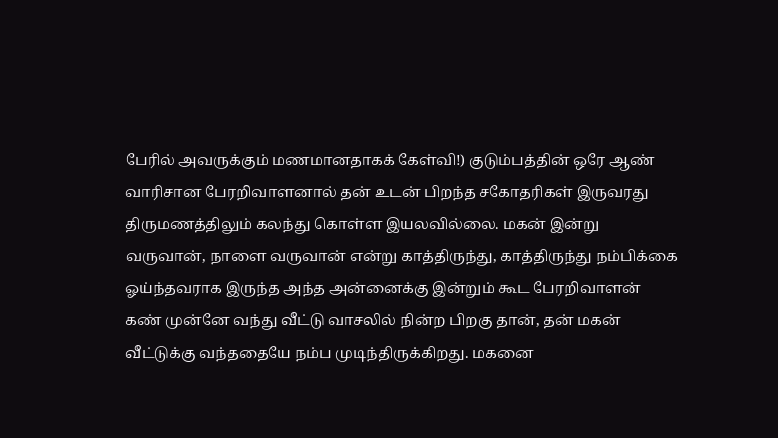பேரில் அவருக்கும் மணமானதாகக் கேள்வி!) குடும்பத்தின் ஒரே ஆண் வாரிசான பேரறிவாளனால் தன் உடன் பிறந்த சகோதரிகள் இருவரது திருமணத்திலும் கலந்து கொள்ள இயலவில்லை. மகன் இன்று வருவான், நாளை வருவான் என்று காத்திருந்து, காத்திருந்து நம்பிக்கை ஓய்ந்தவராக இருந்த அந்த அன்னைக்கு இன்றும் கூட பேரறிவாளன் கண் முன்னே வந்து வீட்டு வாசலில் நின்ற பிறகு தான், தன் மகன் வீட்டுக்கு வந்ததையே நம்ப முடிந்திருக்கிறது. மகனை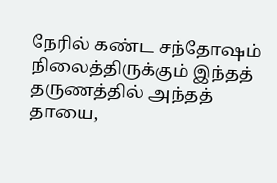நேரில் கண்ட சந்தோஷம் நிலைத்திருக்கும் இந்தத் தருணத்தில் அந்தத் தாயை,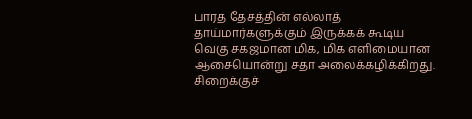பாரத தேசத்தின் எல்லாத் தாய்மார்களுக்கும் இருக்கக் கூடிய வெகு சகஜமான மிக, மிக எளிமையான ஆசையொன்று சதா அலைக்கழிக்கிறது.
சிறைக்குச்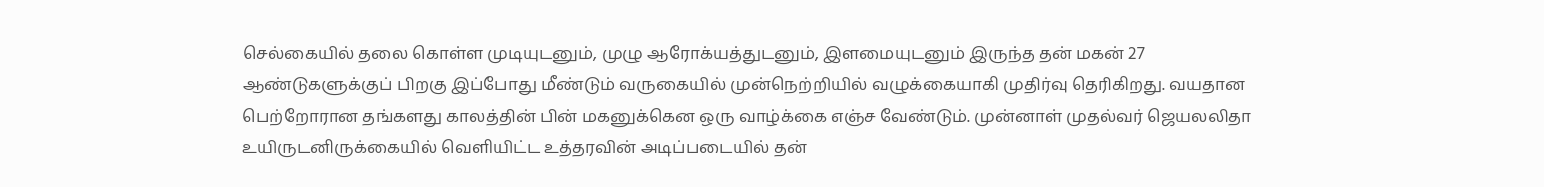செல்கையில் தலை கொள்ள முடியுடனும், முழு ஆரோக்யத்துடனும், இளமையுடனும் இருந்த தன் மகன் 27 ஆண்டுகளுக்குப் பிறகு இப்போது மீண்டும் வருகையில் முன்நெற்றியில் வழுக்கையாகி முதிர்வு தெரிகிறது. வயதான பெற்றோரான தங்களது காலத்தின் பின் மகனுக்கென ஒரு வாழ்க்கை எஞ்ச வேண்டும். முன்னாள் முதல்வர் ஜெயலலிதா உயிருடனிருக்கையில் வெளியிட்ட உத்தரவின் அடிப்படையில் தன்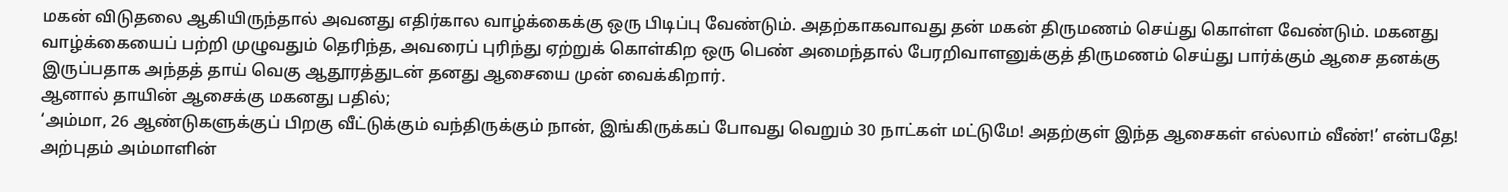மகன் விடுதலை ஆகியிருந்தால் அவனது எதிர்கால வாழ்க்கைக்கு ஒரு பிடிப்பு வேண்டும். அதற்காகவாவது தன் மகன் திருமணம் செய்து கொள்ள வேண்டும். மகனது வாழ்க்கையைப் பற்றி முழுவதும் தெரிந்த, அவரைப் புரிந்து ஏற்றுக் கொள்கிற ஒரு பெண் அமைந்தால் பேரறிவாளனுக்குத் திருமணம் செய்து பார்க்கும் ஆசை தனக்கு இருப்பதாக அந்தத் தாய் வெகு ஆதூரத்துடன் தனது ஆசையை முன் வைக்கிறார்.
ஆனால் தாயின் ஆசைக்கு மகனது பதில்;
‘அம்மா, 26 ஆண்டுகளுக்குப் பிறகு வீட்டுக்கும் வந்திருக்கும் நான், இங்கிருக்கப் போவது வெறும் 30 நாட்கள் மட்டுமே! அதற்குள் இந்த ஆசைகள் எல்லாம் வீண்!’ என்பதே!
அற்புதம் அம்மாளின்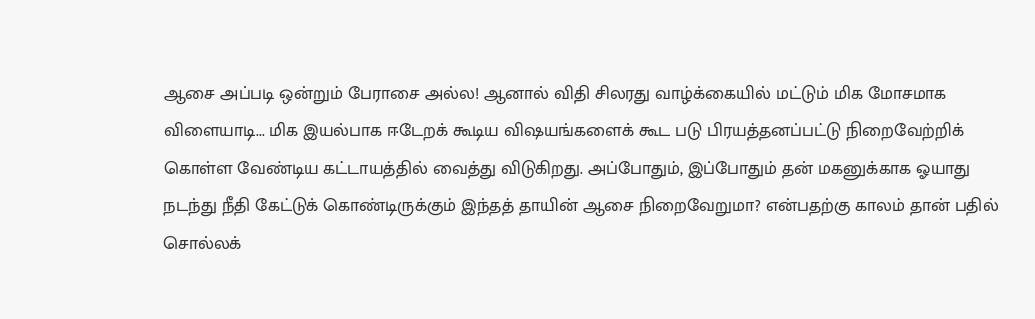ஆசை அப்படி ஒன்றும் பேராசை அல்ல! ஆனால் விதி சிலரது வாழ்க்கையில் மட்டும் மிக மோசமாக விளையாடி... மிக இயல்பாக ஈடேறக் கூடிய விஷயங்களைக் கூட படு பிரயத்தனப்பட்டு நிறைவேற்றிக் கொள்ள வேண்டிய கட்டாயத்தில் வைத்து விடுகிறது. அப்போதும், இப்போதும் தன் மகனுக்காக ஓயாது நடந்து நீதி கேட்டுக் கொண்டிருக்கும் இந்தத் தாயின் ஆசை நிறைவேறுமா? என்பதற்கு காலம் தான் பதில் சொல்லக்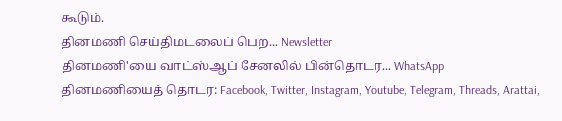கூடும்.
தினமணி செய்திமடலைப் பெற... Newsletter
தினமணி'யை வாட்ஸ்ஆப் சேனலில் பின்தொடர... WhatsApp
தினமணியைத் தொடர: Facebook, Twitter, Instagram, Youtube, Telegram, Threads, Arattai,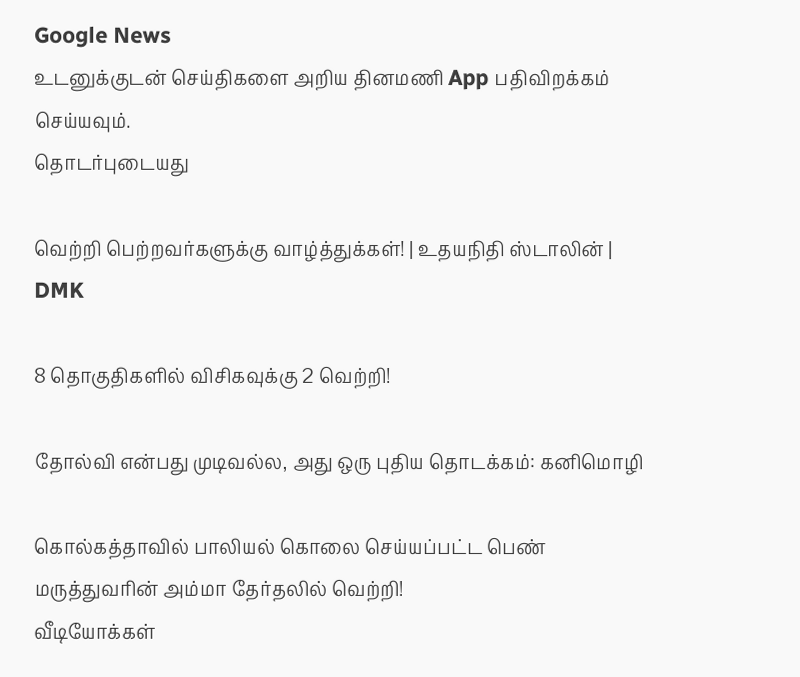Google News
உடனுக்குடன் செய்திகளை அறிய தினமணி App பதிவிறக்கம் செய்யவும்.
தொடர்புடையது

வெற்றி பெற்றவர்களுக்கு வாழ்த்துக்கள்! | உதயநிதி ஸ்டாலின் | DMK

8 தொகுதிகளில் விசிகவுக்கு 2 வெற்றி!

தோல்வி என்பது முடிவல்ல, அது ஒரு புதிய தொடக்கம்: கனிமொழி

கொல்கத்தாவில் பாலியல் கொலை செய்யப்பட்ட பெண் மருத்துவரின் அம்மா தேர்தலில் வெற்றி!
வீடியோக்கள்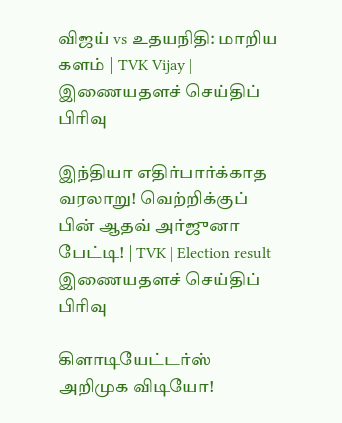விஜய் vs உதயநிதி: மாறிய களம் | TVK Vijay |
இணையதளச் செய்திப் பிரிவு

இந்தியா எதிர்பார்க்காத வரலாறு! வெற்றிக்குப் பின் ஆதவ் அர்ஜுனா பேட்டி! | TVK | Election result
இணையதளச் செய்திப் பிரிவு

கிளாடியேட்டர்ஸ் அறிமுக விடியோ!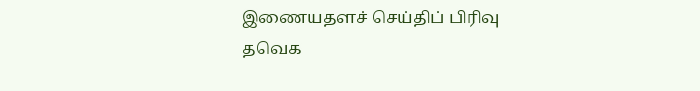இணையதளச் செய்திப் பிரிவு
தவெக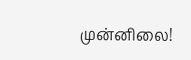முன்னிலை!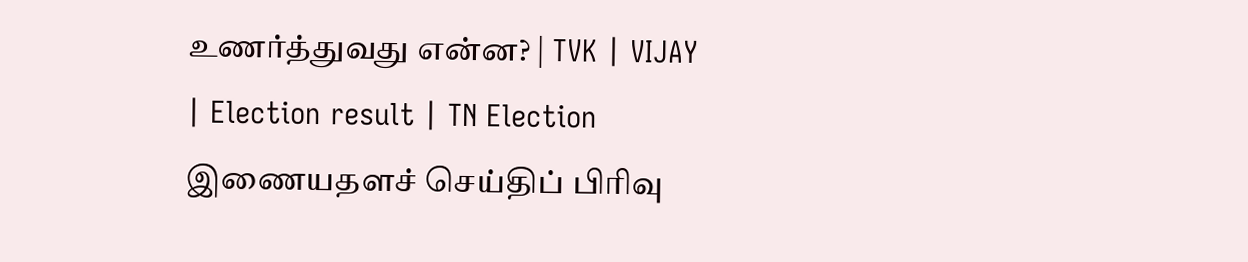உணர்த்துவது என்ன? | TVK | VIJAY | Election result | TN Election
இணையதளச் செய்திப் பிரிவு